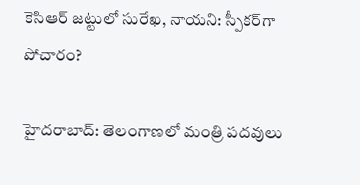కెసిఆర్ జట్టులో సురేఖ, నాయని: స్పీకర్‌గా పోచారం?

హైదరాబాద్: తెలంగాణలో మంత్రి పదవులు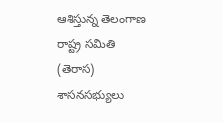ఆశిస్తున్న తెలంగాణ రాష్ట్ర సమితి (తెరాస) శాసనసభ్యులు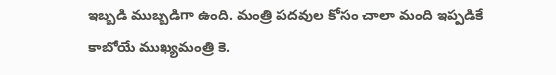ఇబ్బడి ముబ్బడిగా ఉంది. మంత్రి పదవుల కోసం చాలా మంది ఇప్పడికే కాబోయే ముఖ్యమంత్రి కె.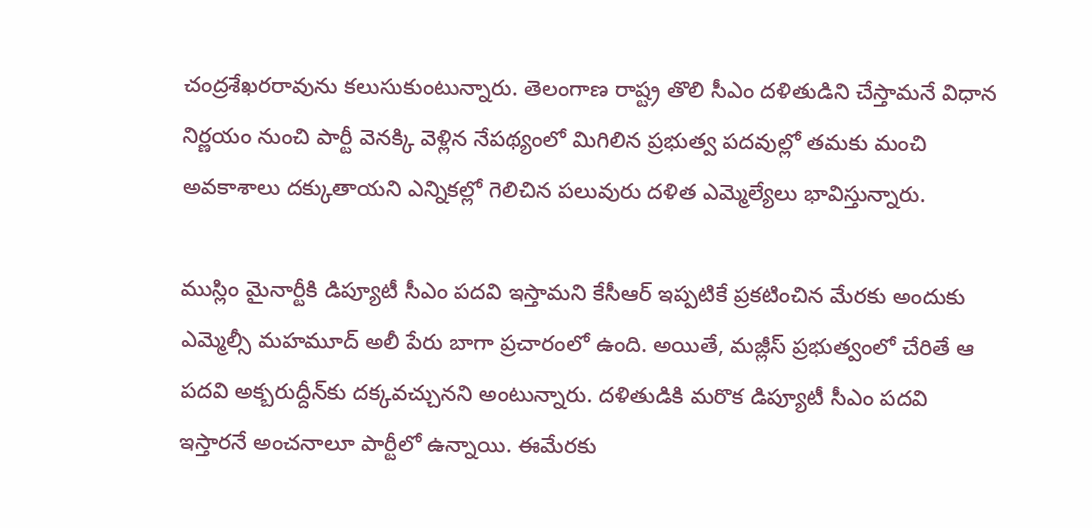చంద్రశేఖరరావును కలుసుకుంటున్నారు. తెలంగాణ రాష్ట్ర తొలి సీఎం దళితుడిని చేస్తామనే విధాన నిర్ణయం నుంచి పార్టీ వెనక్కి వెళ్లిన నేపథ్యంలో మిగిలిన ప్రభుత్వ పదవుల్లో తమకు మంచి అవకాశాలు దక్కుతాయని ఎన్నికల్లో గెలిచిన పలువురు దళిత ఎమ్మెల్యేలు భావిస్తున్నారు.

ముస్లిం మైనార్టీకి డిప్యూటీ సీఎం పదవి ఇస్తామని కేసీఆర్ ఇప్పటికే ప్రకటించిన మేరకు అందుకు ఎమ్మెల్సీ మహమూద్ అలీ పేరు బాగా ప్రచారంలో ఉంది. అయితే, మజ్లీస్ ప్రభుత్వంలో చేరితే ఆ పదవి అక్బరుద్దీన్‌కు దక్కవచ్చునని అంటున్నారు. దళితుడికి మరొక డిప్యూటీ సీఎం పదవి ఇస్తారనే అంచనాలూ పార్టీలో ఉన్నాయి. ఈమేరకు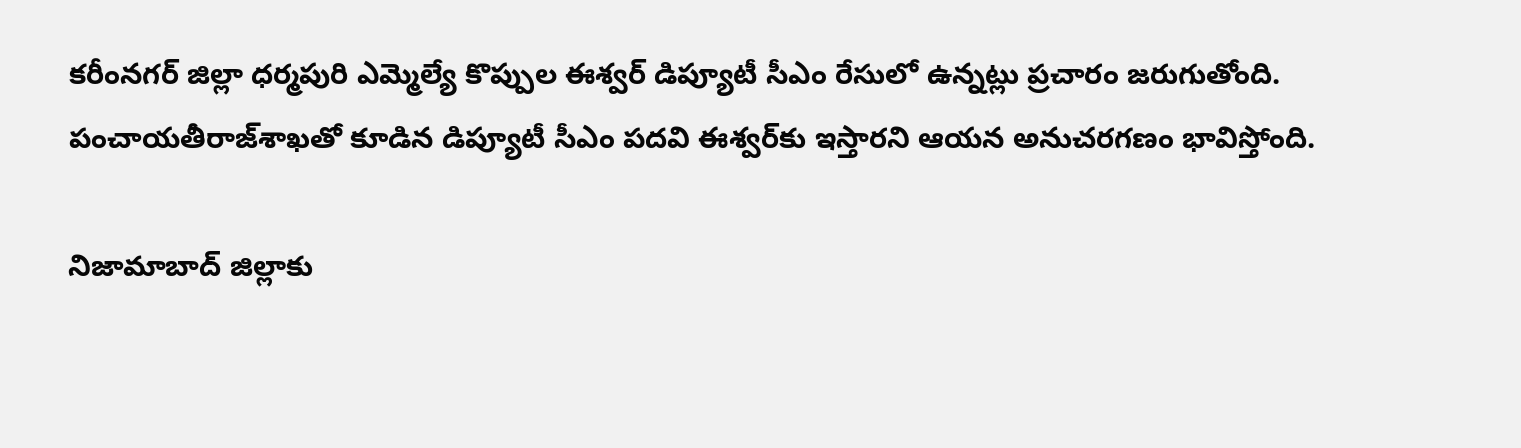కరీంనగర్ జిల్లా ధర్మపురి ఎమ్మెల్యే కొప్పుల ఈశ్వర్ డిప్యూటీ సీఎం రేసులో ఉన్నట్లు ప్రచారం జరుగుతోంది. పంచాయతీరాజ్‌శాఖతో కూడిన డిప్యూటీ సీఎం పదవి ఈశ్వర్‌కు ఇస్తారని ఆయన అనుచరగణం భావిస్తోంది.

నిజామాబాద్ జిల్లాకు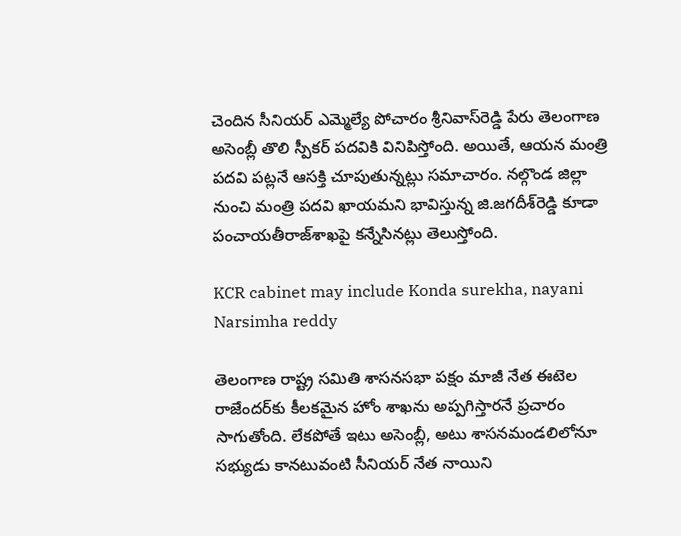చెందిన సీనియర్ ఎమ్మెల్యే పోచారం శ్రీనివాస్‌రెడ్డి పేరు తెలంగాణ అసెంబ్లీ తొలి స్పీకర్ పదవికి వినిపిస్తోంది. అయితే, ఆయన మంత్రి పదవి పట్లనే ఆసక్తి చూపుతున్నట్లు సమాచారం. నల్గొండ జిల్లా నుంచి మంత్రి పదవి ఖాయమని భావిస్తున్న జి.జగదీశ్‌రెడ్డి కూడా పంచాయతీరాజ్‌శాఖపై కన్నేసినట్లు తెలుస్తోంది.

KCR cabinet may include Konda surekha, nayani Narsimha reddy

తెలంగాణ రాష్ట్ర సమితి శాసనసభా పక్షం మాజీ నేత ఈటెల రాజేందర్‌కు కీలకమైన హోం శాఖను అప్పగిస్తారనే ప్రచారం సాగుతోంది. లేకపోతే ఇటు అసెంబ్లీ, అటు శాసనమండలిలోనూ సభ్యుడు కానటువంటి సీనియర్ నేత నాయిని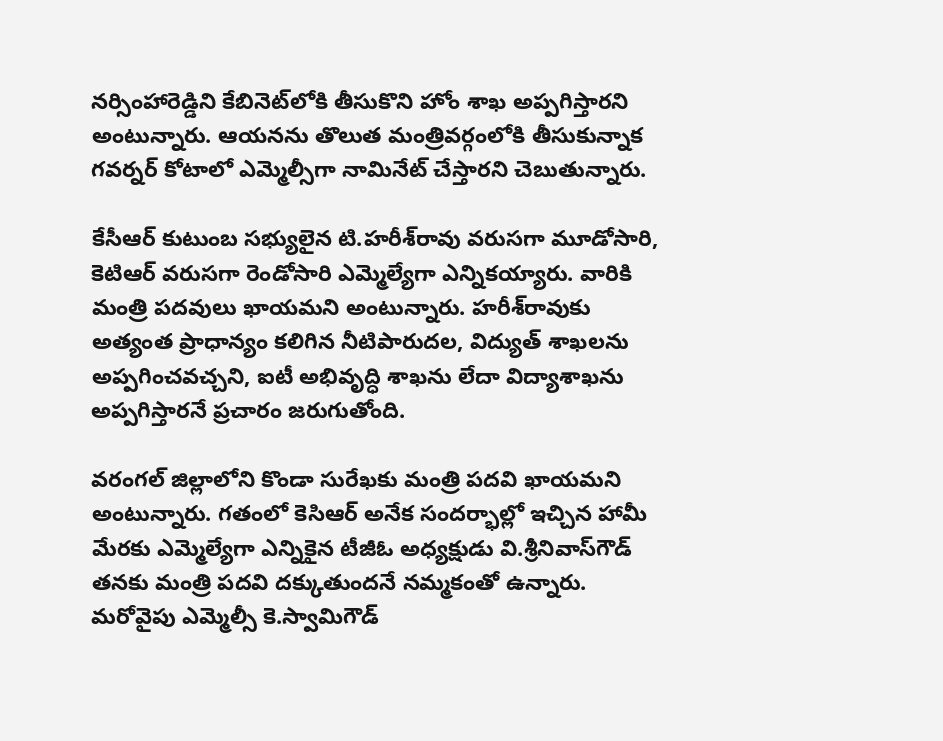నర్సింహారెడ్డిని కేబినెట్‌లోకి తీసుకొని హోం శాఖ అప్పగిస్తారని అంటున్నారు. ఆయనను తొలుత మంత్రివర్గంలోకి తీసుకున్నాక గవర్నర్ కోటాలో ఎమ్మెల్సీగా నామినేట్ చేస్తారని చెబుతున్నారు.

కేసీఆర్ కుటుంబ సభ్యులైన టి.హరీశ్‌రావు వరుసగా మూడోసారి, కెటిఆర్ వరుసగా రెండోసారి ఎమ్మెల్యేగా ఎన్నికయ్యారు. వారికి మంత్రి పదవులు ఖాయమని అంటున్నారు. హరీశ్‌రావుకు అత్యంత ప్రాధాన్యం కలిగిన నీటిపారుదల, విద్యుత్ శాఖలను అప్పగించవచ్చని, ఐటీ అభివృద్ధి శాఖను లేదా విద్యాశాఖను అప్పగిస్తారనే ప్రచారం జరుగుతోంది.

వరంగల్ జిల్లాలోని కొండా సురేఖకు మంత్రి పదవి ఖాయమని అంటున్నారు. గతంలో కెసిఆర్ అనేక సందర్భాల్లో ఇచ్చిన హామీ మేరకు ఎమ్మెల్యేగా ఎన్నికైన టీజీఓ అధ్యక్షుడు వి.శ్రీనివాస్‌గౌడ్ తనకు మంత్రి పదవి దక్కుతుందనే నమ్మకంతో ఉన్నారు. మరోవైపు ఎమ్మెల్సీ కె.స్వామిగౌడ్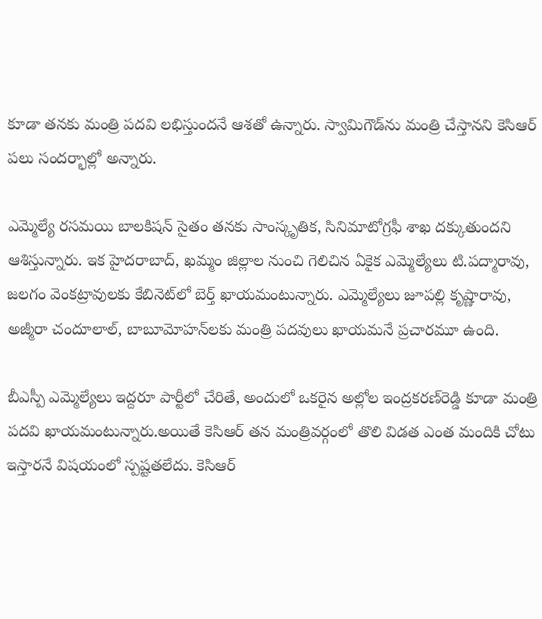కూడా తనకు మంత్రి పదవి లభిస్తుందనే ఆశతో ఉన్నారు. స్వామిగౌడ్‌ను మంత్రి చేస్తానని కెసిఆర్ పలు సందర్భాల్లో అన్నారు.

ఎమ్మెల్యే రసమయి బాలకిషన్ సైతం తనకు సాంస్కృతిక, సినిమాటోగ్రఫీ శాఖ దక్కుతుందని ఆశిస్తున్నారు. ఇక హైదరాబాద్, ఖమ్మం జిల్లాల నుంచి గెలిచిన ఏకైక ఎమ్మెల్యేలు టి.పద్మారావు, జలగం వెంకట్రావులకు కేబినెట్‌లో బెర్త్ ఖాయమంటున్నారు. ఎమ్మెల్యేలు జూపల్లి కృష్ణారావు, అజ్మీరా చందూలాల్, బాబూమోహన్‌లకు మంత్రి పదవులు ఖాయమనే ప్రచారమూ ఉంది.

బీఎస్పీ ఎమ్మెల్యేలు ఇద్దరూ పార్టీలో చేరితే, అందులో ఒకరైన అల్లోల ఇంద్రకరణ్‌రెడ్డి కూడా మంత్రి పదవి ఖాయమంటున్నారు.అయితే కెసిఆర్ తన మంత్రివర్గంలో తొలి విడత ఎంత మందికి చోటు ఇస్తారనే విషయంలో స్పష్టతలేదు. కెసిఆర్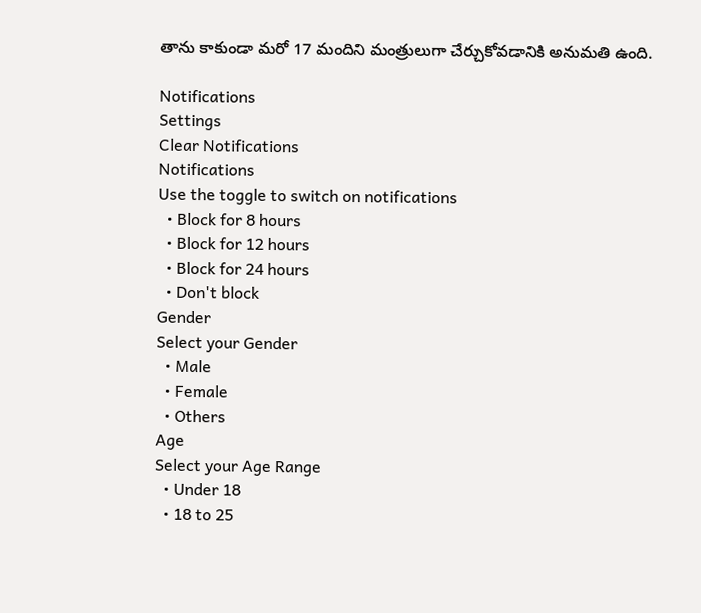తాను కాకుండా మరో 17 మందిని మంత్రులుగా చేర్చుకోవడానికి అనుమతి ఉంది.

Notifications
Settings
Clear Notifications
Notifications
Use the toggle to switch on notifications
  • Block for 8 hours
  • Block for 12 hours
  • Block for 24 hours
  • Don't block
Gender
Select your Gender
  • Male
  • Female
  • Others
Age
Select your Age Range
  • Under 18
  • 18 to 25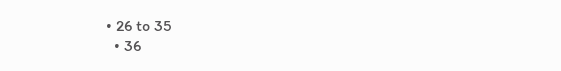• 26 to 35
  • 36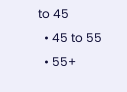to 45
  • 45 to 55
  • 55+